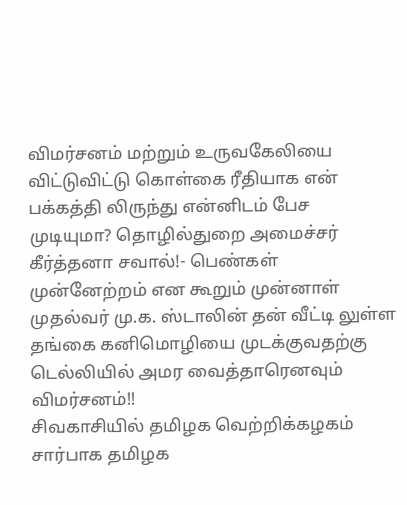விமர்சனம் மற்றும் உருவகேலியை விட்டுவிட்டு கொள்கை ரீதியாக என் பக்கத்தி லிருந்து என்னிடம் பேச முடியுமா? தொழில்துறை அமைச்சர் கீர்த்தனா சவால்!- பெண்கள் முன்னேற்றம் என கூறும் முன்னாள் முதல்வர் மு.க. ஸ்டாலின் தன் வீட்டி லுள்ள தங்கை கனிமொழியை முடக்குவதற்கு டெல்லியில் அமர வைத்தாரெனவும் விமர்சனம்!!
சிவகாசியில் தமிழக வெற்றிக்கழகம் சார்பாக தமிழக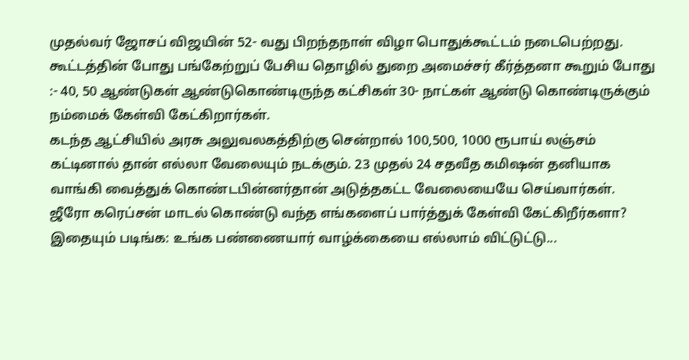முதல்வர் ஜோசப் விஜயின் 52- வது பிறந்தநாள் விழா பொதுக்கூட்டம் நடைபெற்றது. கூட்டத்தின் போது பங்கேற்றுப் பேசிய தொழில் துறை அமைச்சர் கீர்த்தனா கூறும் போது :- 40, 50 ஆண்டுகள் ஆண்டுகொண்டிருந்த கட்சிகள் 30- நாட்கள் ஆண்டு கொண்டிருக்கும் நம்மைக் கேள்வி கேட்கிறார்கள்.
கடந்த ஆட்சியில் அரசு அலுவலகத்திற்கு சென்றால் 100,500, 1000 ரூபாய் லஞ்சம் கட்டினால் தான் எல்லா வேலையும் நடக்கும். 23 முதல் 24 சதவீத கமிஷன் தனியாக வாங்கி வைத்துக் கொண்டபின்னர்தான் அடுத்தகட்ட வேலையையே செய்வார்கள். ஜீரோ கரெப்சன் மாடல் கொண்டு வந்த எங்களைப் பார்த்துக் கேள்வி கேட்கிறீர்களா?
இதையும் படிங்க: உங்க பண்ணையார் வாழ்க்கையை எல்லாம் விட்டுட்டு...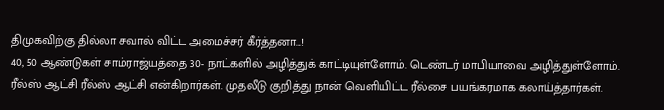திமுகவிற்கு தில்லா சவால் விட்ட அமைச்சர் கீர்த்தனா...!
40, 50 ஆண்டுகள் சாம்ராஜ்யத்தை 30- நாட்களில் அழித்துக் காட்டியுள்ளோம். டெண்டர் மாபியாவை அழித்துள்ளோம். ரீல்ஸ் ஆட்சி ரீல்ஸ் ஆட்சி என்கிறார்கள். முதலீடு குறித்து நான் வெளியிட்ட ரீல்சை பயங்கரமாக கலாய்த்தார்கள்.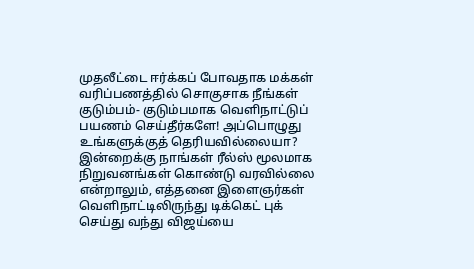முதலீட்டை ஈர்க்கப் போவதாக மக்கள் வரிப்பணத்தில் சொகுசாக நீங்கள் குடும்பம்- குடும்பமாக வெளிநாட்டுப் பயணம் செய்தீர்களே! அப்பொழுது உங்களுக்குத் தெரியவில்லையா?
இன்றைக்கு நாங்கள் ரீல்ஸ் மூலமாக நிறுவனங்கள் கொண்டு வரவில்லை என்றாலும், எத்தனை இளைஞர்கள் வெளிநாட்டிலிருந்து டிக்கெட் புக் செய்து வந்து விஜய்யை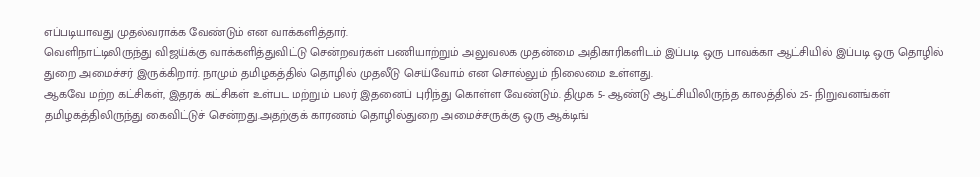எப்படியாவது முதல்வராக்க வேண்டும் என வாக்களித்தார்.
வெளிநாட்டிலிருந்து விஜய்க்கு வாக்களித்துவிட்டு சென்றவர்கள் பணியாற்றும் அலுவலக முதன்மை அதிகாரிகளிடம் இப்படி ஒரு பாவக்கா ஆட்சியில் இப்படி ஒரு தொழில் துறை அமைச்சர் இருக்கிறார். நாமும் தமிழகத்தில் தொழில் முதலீடு செய்வோம் என சொல்லும் நிலைமை உள்ளது.
ஆகவே மற்ற கட்சிகள், இதரக் கட்சிகள் உள்பட மற்றும் பலர் இதனைப் புரிந்து கொள்ள வேண்டும். திமுக 5- ஆண்டு ஆட்சியிலிருந்த காலத்தில் 25- நிறுவனங்கள் தமிழகத்திலிருந்து கைவிட்டுச் சென்றது.அதற்குக் காரணம் தொழில்துறை அமைச்சருக்கு ஒரு ஆக்டிங்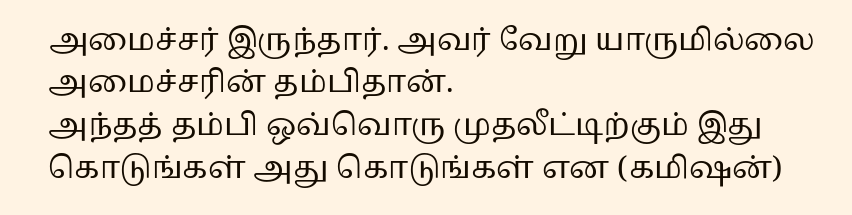அமைச்சர் இருந்தார். அவர் வேறு யாருமில்லை அமைச்சரின் தம்பிதான்.
அந்தத் தம்பி ஒவ்வொரு முதலீட்டிற்கும் இது கொடுங்கள் அது கொடுங்கள் என (கமிஷன்)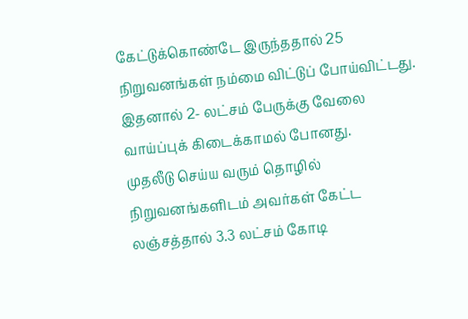கேட்டுக்கொண்டே இருந்ததால் 25 நிறுவனங்கள் நம்மை விட்டுப் போய்விட்டது. இதனால் 2- லட்சம் பேருக்கு வேலை வாய்ப்புக் கிடைக்காமல் போனது.
முதலீடு செய்ய வரும் தொழில் நிறுவனங்களிடம் அவர்கள் கேட்ட லஞ்சத்தால் 3.3 லட்சம் கோடி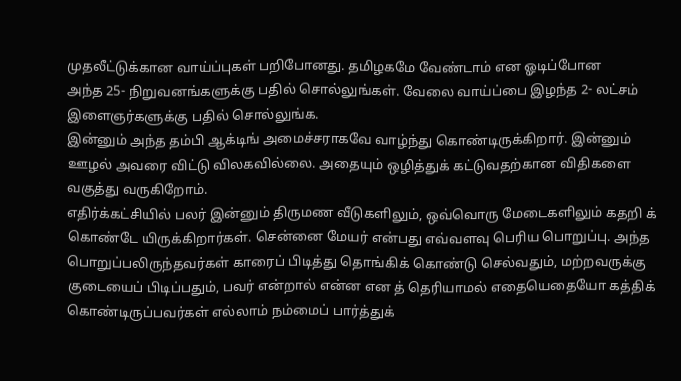முதலீட்டுக்கான வாய்ப்புகள் பறிபோனது. தமிழகமே வேண்டாம் என ஓடிப்போன
அந்த 25- நிறுவனங்களுக்கு பதில் சொல்லுங்கள். வேலை வாய்ப்பை இழந்த 2- லட்சம் இளைஞர்களுக்கு பதில் சொல்லுங்க.
இன்னும் அந்த தம்பி ஆக்டிங் அமைச்சராகவே வாழ்ந்து கொண்டிருக்கிறார். இன்னும் ஊழல் அவரை விட்டு விலகவில்லை. அதையும் ஒழித்துக் கட்டுவதற்கான விதிகளை வகுத்து வருகிறோம்.
எதிர்க்கட்சியில் பலர் இன்னும் திருமண வீடுகளிலும், ஒவ்வொரு மேடைகளிலும் கதறி க் கொண்டே யிருக்கிறார்கள். சென்னை மேயர் என்பது எவ்வளவு பெரிய பொறுப்பு. அந்த பொறுப்பலிருந்தவர்கள் காரைப் பிடித்து தொங்கிக் கொண்டு செல்வதும், மற்றவருக்கு குடையைப் பிடிப்பதும், பவர் என்றால் என்ன என த் தெரியாமல் எதையெதையோ கத்திக் கொண்டிருப்பவர்கள் எல்லாம் நம்மைப் பார்த்துக்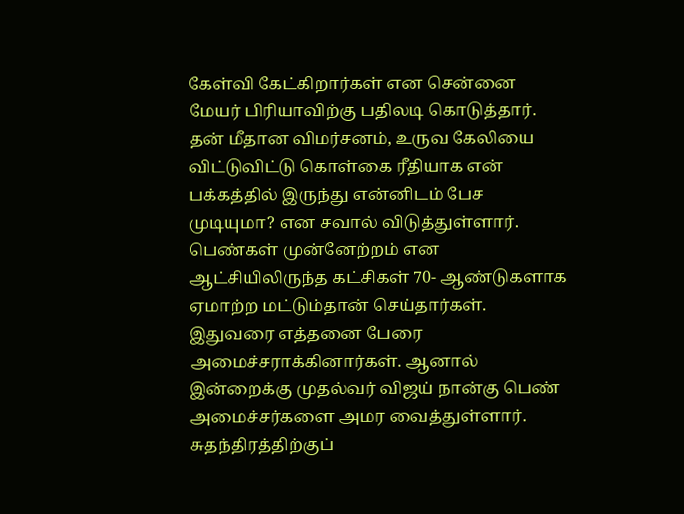கேள்வி கேட்கிறார்கள் என சென்னை மேயர் பிரியாவிற்கு பதிலடி கொடுத்தார்.
தன் மீதான விமர்சனம், உருவ கேலியை விட்டுவிட்டு கொள்கை ரீதியாக என் பக்கத்தில் இருந்து என்னிடம் பேச முடியுமா? என சவால் விடுத்துள்ளார். பெண்கள் முன்னேற்றம் என ஆட்சியிலிருந்த கட்சிகள் 70- ஆண்டுகளாக ஏமாற்ற மட்டும்தான் செய்தார்கள்.
இதுவரை எத்தனை பேரை அமைச்சராக்கினார்கள். ஆனால் இன்றைக்கு முதல்வர் விஜய் நான்கு பெண் அமைச்சர்களை அமர வைத்துள்ளார். சுதந்திரத்திற்குப்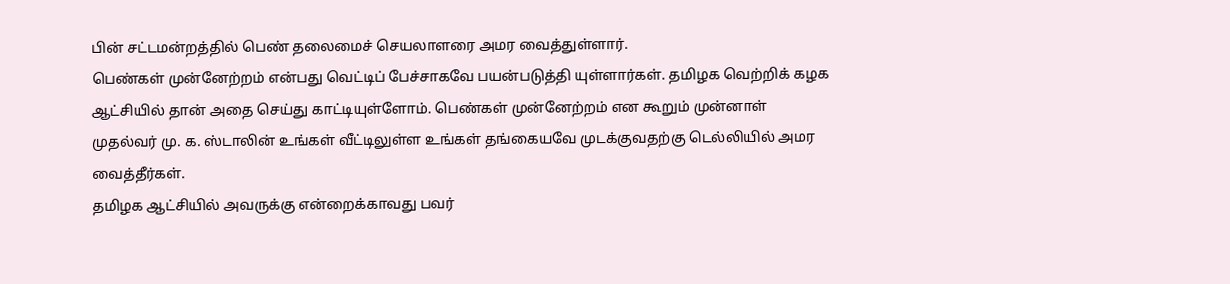பின் சட்டமன்றத்தில் பெண் தலைமைச் செயலாளரை அமர வைத்துள்ளார்.
பெண்கள் முன்னேற்றம் என்பது வெட்டிப் பேச்சாகவே பயன்படுத்தி யுள்ளார்கள். தமிழக வெற்றிக் கழக ஆட்சியில் தான் அதை செய்து காட்டியுள்ளோம். பெண்கள் முன்னேற்றம் என கூறும் முன்னாள் முதல்வர் மு. க. ஸ்டாலின் உங்கள் வீட்டிலுள்ள உங்கள் தங்கையவே முடக்குவதற்கு டெல்லியில் அமர வைத்தீர்கள்.
தமிழக ஆட்சியில் அவருக்கு என்றைக்காவது பவர்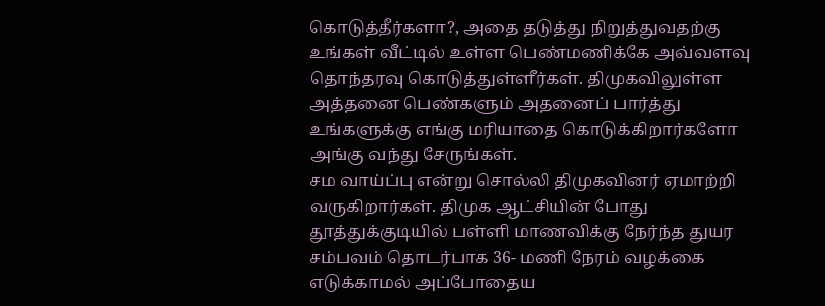கொடுத்தீர்களா?, அதை தடுத்து நிறுத்துவதற்கு உங்கள் வீட்டில் உள்ள பெண்மணிக்கே அவ்வளவு தொந்தரவு கொடுத்துள்ளீர்கள். திமுகவிலுள்ள அத்தனை பெண்களும் அதனைப் பார்த்து உங்களுக்கு எங்கு மரியாதை கொடுக்கிறார்களோ அங்கு வந்து சேருங்கள்.
சம வாய்ப்பு என்று சொல்லி திமுகவினர் ஏமாற்றி வருகிறார்கள். திமுக ஆட்சியின் போது தூத்துக்குடியில் பள்ளி மாணவிக்கு நேர்ந்த துயர சம்பவம் தொடர்பாக 36- மணி நேரம் வழக்கை எடுக்காமல் அப்போதைய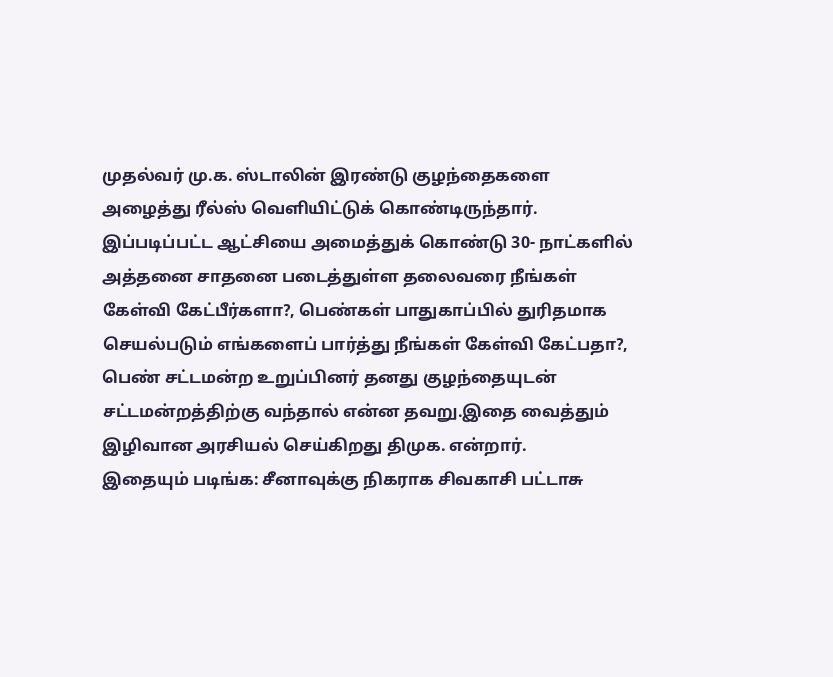முதல்வர் மு.க. ஸ்டாலின் இரண்டு குழந்தைகளை அழைத்து ரீல்ஸ் வெளியிட்டுக் கொண்டிருந்தார்.
இப்படிப்பட்ட ஆட்சியை அமைத்துக் கொண்டு 30- நாட்களில் அத்தனை சாதனை படைத்துள்ள தலைவரை நீங்கள் கேள்வி கேட்பீர்களா?, பெண்கள் பாதுகாப்பில் துரிதமாக செயல்படும் எங்களைப் பார்த்து நீங்கள் கேள்வி கேட்பதா?, பெண் சட்டமன்ற உறுப்பினர் தனது குழந்தையுடன் சட்டமன்றத்திற்கு வந்தால் என்ன தவறு.இதை வைத்தும் இழிவான அரசியல் செய்கிறது திமுக. என்றார்.
இதையும் படிங்க: சீனாவுக்கு நிகராக சிவகாசி பட்டாசு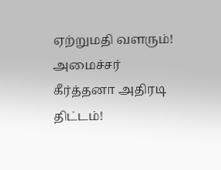ஏற்றுமதி வளரும்! அமைச்சர் கீர்த்தனா அதிரடி திட்டம்!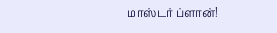மாஸ்டர் ப்ளான்!